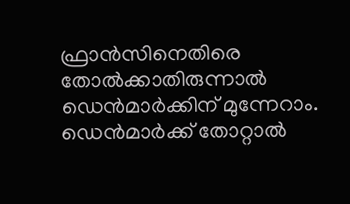ഫ്രാന്‍സിനെതിരെ തോല്‍ക്കാതിരുന്നാല്‍ ഡെന്‍മാര്‍ക്കിന് മുന്നേറാം. ഡെന്‍മാര്‍ക്ക് തോറ്റാല്‍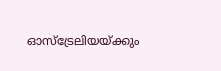ഓസ്‌ട്രേലിയയ്ക്കും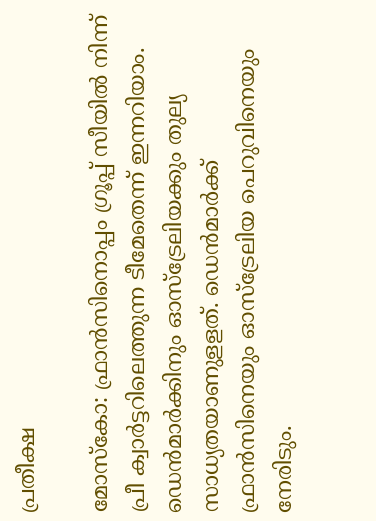പ്രതീക്ഷ

മോസ്‌കോ: ഫ്രാന്‍സിനൊപ്പം ഗ്രൂപ്പ് സീയില്‍ നിന്ന് പ്രീ ക്വാര്‍ട്ടറിലെത്തുന്ന ടീമേതെന്ന് ഇന്നറിയാം. ഡെന്‍മാര്‍ക്കിനും ഓസ്‌ട്രേലിയക്കും തുല്യ സാധ്യതയാണുളളത്. ഡെന്‍മാര്‍ക്ക് ഫ്രാന്‍സിനെയും ഓസ്‌ട്രേലിയ പെറുവിനെയും നേരിടും.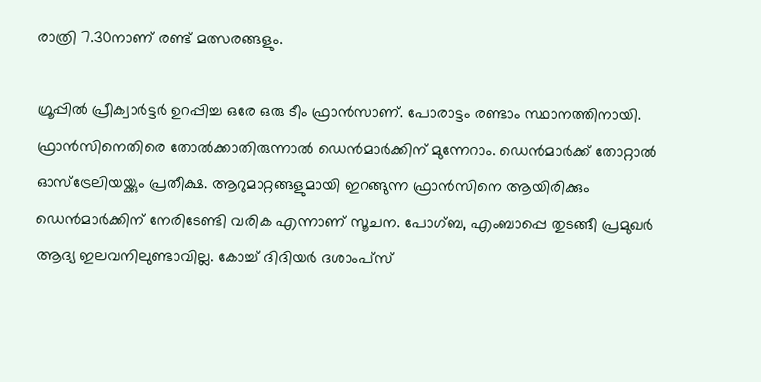രാത്രി 7.30നാണ് രണ്ട് മത്സരങ്ങളും.

ഗ്രൂപ്പില്‍ പ്രീക്വാര്‍ട്ടര്‍ ഉറപ്പിച്ച ഒരേ ഒരു ടീം ഫ്രാന്‍സാണ്. പോരാട്ടം രണ്ടാം സ്ഥാനത്തിനായി. ഫ്രാന്‍സിനെതിരെ തോല്‍ക്കാതിരുന്നാല്‍ ഡെന്‍മാര്‍ക്കിന് മുന്നേറാം. ഡെന്‍മാര്‍ക്ക് തോറ്റാല്‍ ഓസ്‌ട്രേലിയയ്ക്കും പ്രതീക്ഷ. ആറുമാറ്റങ്ങളുമായി ഇറങ്ങുന്ന ഫ്രാന്‍സിനെ ആയിരിക്കും ഡെന്‍മാര്‍ക്കിന് നേരിടേണ്ടി വരിക എന്നാണ് സൂചന. പോഗ്ബ, എംബാപ്പെ തുടങ്ങീ പ്രമുഖര്‍ ആദ്യ ഇലവനിലുണ്ടാവില്ല. കോച്ച് ദിദിയര്‍ ദശാംപ്‌സ്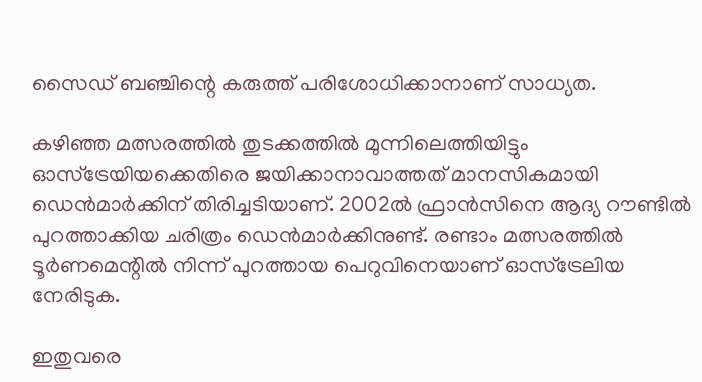സൈഡ് ബഞ്ചിന്റെ കരുത്ത് പരിശോധിക്കാനാണ് സാധ്യത.

കഴിഞ്ഞ മത്സരത്തില്‍ തുടക്കത്തില്‍ മുന്നിലെത്തിയിട്ടും ഓസ്‌ട്രേയിയക്കെതിരെ ജയിക്കാനാവാത്തത് മാനസികമായി ഡെന്‍മാര്‍ക്കിന് തിരിച്ചടിയാണ്. 2002ല്‍ ഫ്രാന്‍സിനെ ആദ്യ റൗണ്ടില്‍ പുറത്താക്കിയ ചരിത്രം ഡെന്‍മാര്‍ക്കിനുണ്ട്. രണ്ടാം മത്സരത്തില്‍ ടൂര്‍ണമെന്റില്‍ നിന്ന് പുറത്തായ പെറുവിനെയാണ് ഓസ്‌ട്രേലിയ നേരിടുക.

ഇതുവരെ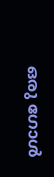ഒരു ഗോള്‍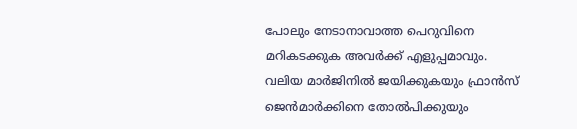പോലും നേടാനാവാത്ത പെറുവിനെ മറികടക്കുക അവര്‍ക്ക് എളുപ്പമാവും. വലിയ മാര്‍ജിനില്‍ ജയിക്കുകയും ഫ്രാന്‍സ് ജെന്‍മാര്‍ക്കിനെ തോല്‍പിക്കുയും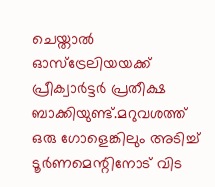ചെയ്താല്‍ ഓസ്‌ട്രേലിയയക്ക് പ്രീക്വാര്‍ട്ടര്‍ പ്രതീക്ഷ ബാക്കിയുണ്ട്.മറുവശത്ത് ഒരു ഗോളെങ്കിലും അടിച്ച് ടൂര്‍ണമെന്റിനോട് വിട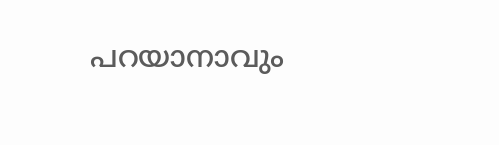പറയാനാവും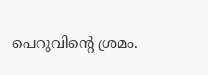പെറുവിന്റെ ശ്രമം.